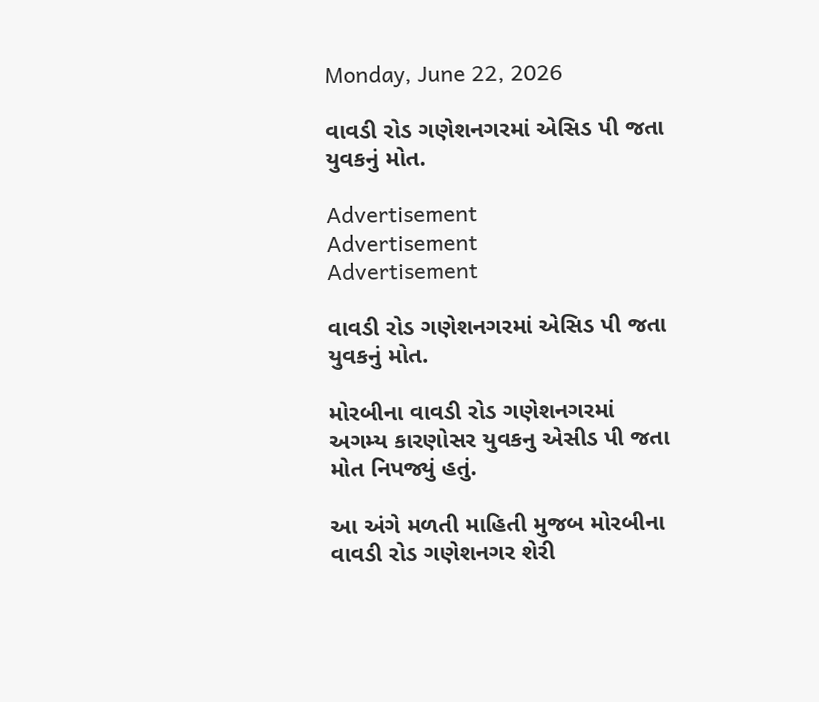Monday, June 22, 2026

વાવડી રોડ ગણેશનગરમાં એસિડ પી જતા યુવકનું મોત.

Advertisement
Advertisement
Advertisement

વાવડી રોડ ગણેશનગરમાં એસિડ પી જતા યુવકનું મોત.

મોરબીના વાવડી રોડ ગણેશનગરમાં અગમ્ય કારણોસર યુવકનુ એસીડ પી જતા મોત નિપજ્યું હતું.

આ અંગે મળતી માહિતી મુજબ મોરબીના વાવડી રોડ ગણેશનગર શેરી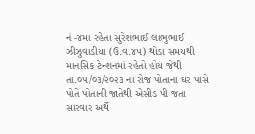નં -૪મા રહેતા સુરેશભાઈ લાભુભાઈ ઝીઝુવાડીયા (ઉ.વ.૪૫) થોડા સમયથી માનસિક ટેન્શનમાં રહેતો હોય જેથી તા.૦૫/૦૩/૨૦૨૩ ના રોજ પોતાના ઘર પાસે પોતે પોતાની જાતેથી એસીડ પી જતા સારવાર અર્થે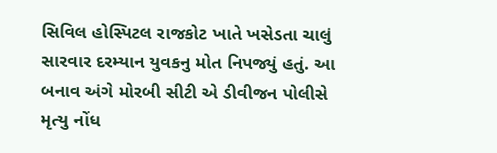સિવિલ હોસ્પિટલ રાજકોટ ખાતે ખસેડતા ચાલું સારવાર દરમ્યાન યુવકનુ મોત નિપજ્યું હતું. આ બનાવ અંગે મોરબી સીટી એ ડીવીજન પોલીસે મૃત્યુ નોંધ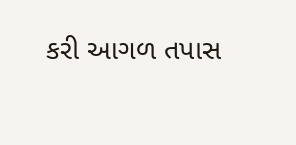કરી આગળ તપાસ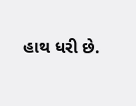હાથ ધરી છે.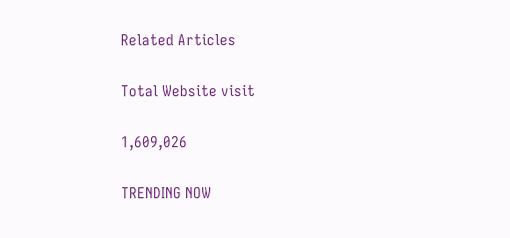Related Articles

Total Website visit

1,609,026

TRENDING NOW